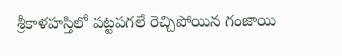శ్రీకాళహస్తిలో పట్టపగలే రెచ్చిపోయిన గంజాయి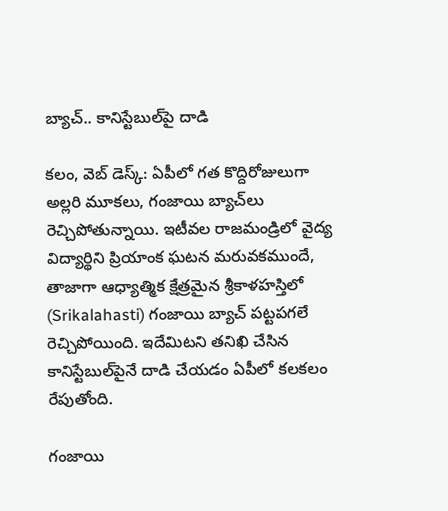బ్యాచ్.. కానిస్టేబుల్‌పై దాడి

కలం, వెబ్ డెస్క్: ఏపీలో గత కొద్దిరోజులుగా అల్లరి మూకలు, గంజాయి బ్యాచ్‌‌లు రెచ్చిపోతున్నాయి. ఇటీవల రాజమండ్రిలో వైద్య విద్యార్థిని ప్రియాంక ఘటన మరువకముందే, తాజాగా ఆధ్యాత్మిక క్షేత్రమైన శ్రీకాళహస్తిలో (Srikalahasti) గంజాయి బ్యాచ్ పట్టపగలే రెచ్చిపోయింది. ఇదేమిటని తనిఖి చేసిన కానిస్టేబుల్‌‌పైనే దాడి చేయడం ఏపీలో కలకలం రేపుతోంది.

గంజాయి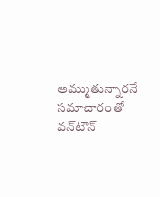అమ్ముతున్నారనే సమాచారంతో వన్‌టౌన్‌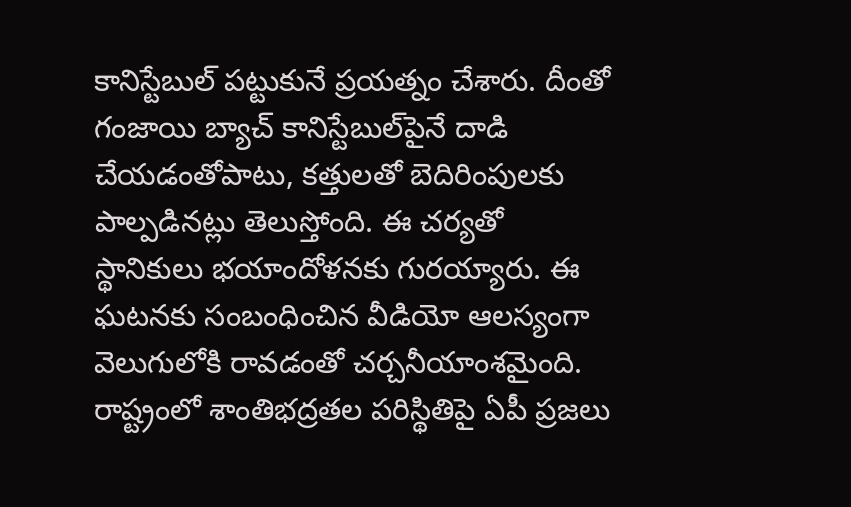కానిస్టేబుల్‌ పట్టుకునే ప్రయత్నం చేశారు. దీంతో గంజాయి బ్యాచ్ కానిస్టేబుల్‌పైనే దాడి చేయడంతోపాటు, కత్తులతో బెదిరింపులకు పాల్పడినట్లు తెలుస్తోంది. ఈ చర్యతో స్థానికులు భయాందోళనకు గురయ్యారు. ఈ ఘటనకు సంబంధించిన వీడియో ఆలస్యంగా వెలుగులోకి రావడంతో చర్చనీయాంశమైంది. రాష్ట్రంలో శాంతిభద్రతల పరిస్థితిపై ఏపీ ప్రజలు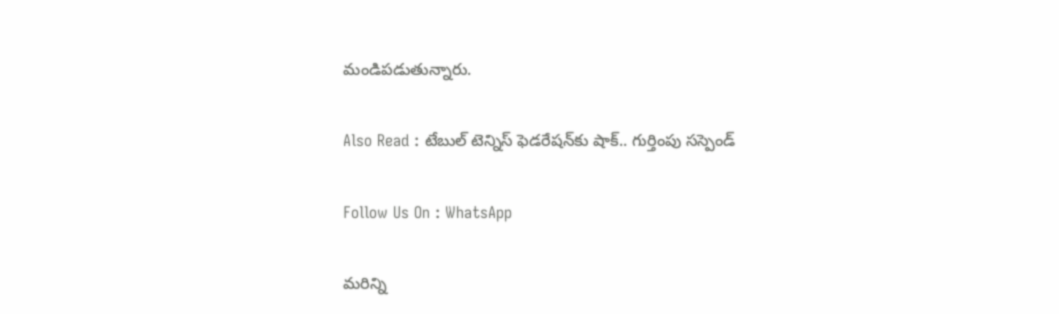మండిపడుతున్నారు.

Also Read : టేబుల్ టెన్నిస్ ఫెడరేషన్‌కు షాక్.. గుర్తింపు సస్పెండ్

Follow Us On : WhatsApp

మ‌రిన్ని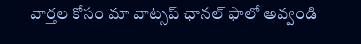వార్త‌ల కోసం మా వాట్స‌ప్ ఛాన‌ల్ ఫాలో అవ్వండి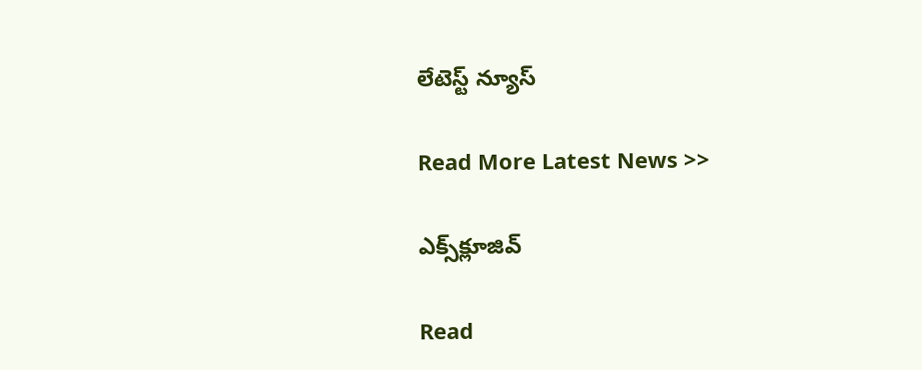లేటెస్ట్ న్యూస్‌

Read More Latest News >>

ఎక్స్‌క్లూజివ్‌

Read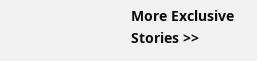More Exclusive Stories >>